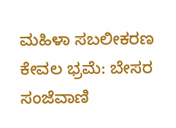ಮಹಿಳಾ ಸಬಲೀಕರಣ ಕೇವಲ ಭ್ರಮೆ: ಬೇಸರ
ಸಂಜೆವಾಣಿ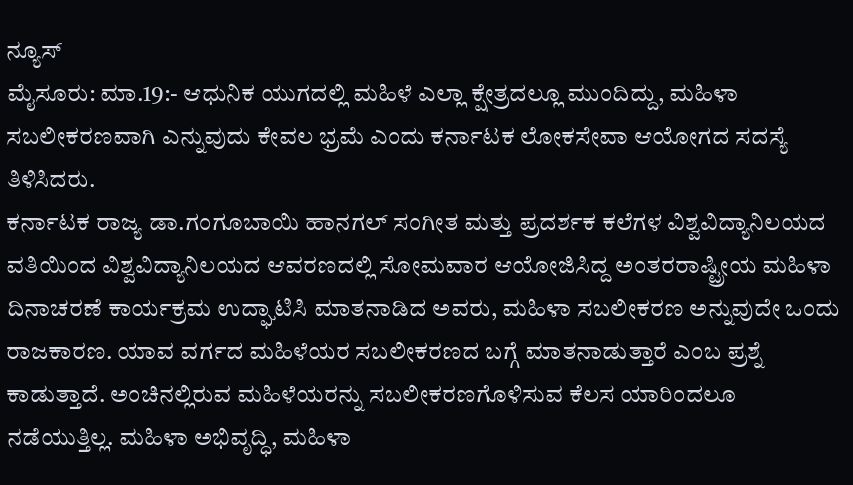ನ್ಯೂಸ್
ಮೈಸೂರು: ಮಾ.19:- ಆಧುನಿಕ ಯುಗದಲ್ಲಿ ಮಹಿಳೆ ಎಲ್ಲಾ ಕ್ಷೇತ್ರದಲ್ಲೂ ಮುಂದಿದ್ದು, ಮಹಿಳಾ ಸಬಲೀಕರಣವಾಗಿ ಎನ್ನುವುದು ಕೇವಲ ಭ್ರಮೆ ಎಂದು ಕರ್ನಾಟಕ ಲೋಕಸೇವಾ ಆಯೋಗದ ಸದಸ್ಯೆ ತಿಳಿಸಿದರು.
ಕರ್ನಾಟಕ ರಾಜ್ಯ ಡಾ.ಗಂಗೂಬಾಯಿ ಹಾನಗಲ್ ಸಂಗೀತ ಮತ್ತು ಪ್ರದರ್ಶಕ ಕಲೆಗಳ ವಿಶ್ವವಿದ್ಯಾನಿಲಯದ ವತಿಯಿಂದ ವಿಶ್ವವಿದ್ಯಾನಿಲಯದ ಆವರಣದಲ್ಲಿ ಸೋಮವಾರ ಆಯೋಜಿಸಿದ್ದ ಅಂತರರಾಷ್ಟ್ರೀಯ ಮಹಿಳಾ ದಿನಾಚರಣೆ ಕಾರ್ಯಕ್ರಮ ಉದ್ಘಾಟಿಸಿ ಮಾತನಾಡಿದ ಅವರು, ಮಹಿಳಾ ಸಬಲೀಕರಣ ಅನ್ನುವುದೇ ಒಂದು ರಾಜಕಾರಣ. ಯಾವ ವರ್ಗದ ಮಹಿಳೆಯರ ಸಬಲೀಕರಣದ ಬಗ್ಗೆ ಮಾತನಾಡುತ್ತಾರೆ ಎಂಬ ಪ್ರಶ್ನೆ ಕಾಡುತ್ತಾದೆ. ಅಂಚಿನಲ್ಲಿರುವ ಮಹಿಳೆಯರನ್ನು ಸಬಲೀಕರಣಗೊಳಿಸುವ ಕೆಲಸ ಯಾರಿಂದಲೂ ನಡೆಯುತ್ತಿಲ್ಲ. ಮಹಿಳಾ ಅಭಿವೃದ್ಧಿ, ಮಹಿಳಾ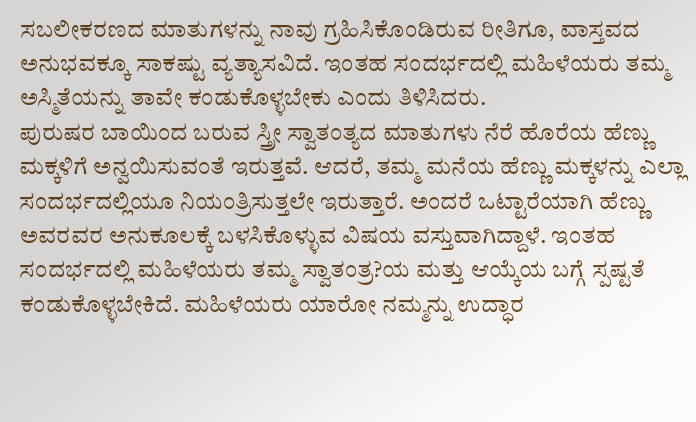ಸಬಲೀಕರಣದ ಮಾತುಗಳನ್ನು ನಾವು ಗ್ರಹಿಸಿಕೊಂಡಿರುವ ರೀತಿಗೂ, ವಾಸ್ತವದ ಅನುಭವಕ್ಕೂ ಸಾಕಷ್ಟು ವ್ಯತ್ಯಾಸವಿದೆ. ಇಂತಹ ಸಂದರ್ಭದಲ್ಲಿ ಮಹಿಳೆಯರು ತಮ್ಮ ಅಸ್ಮಿತೆಯನ್ನು ತಾವೇ ಕಂಡುಕೊಳ್ಳಬೇಕು ಎಂದು ತಿಳಿಸಿದರು.
ಪುರುಷರ ಬಾಯಿಂದ ಬರುವ ಸ್ತ್ರೀ ಸ್ವಾತಂತ್ಯದ ಮಾತುಗಳು ನೆರೆ ಹೊರೆಯ ಹೆಣ್ಣು ಮಕ್ಕಳಿಗೆ ಅನ್ವಯಿಸುವಂತೆ ಇರುತ್ತವೆ. ಆದರೆ, ತಮ್ಮ ಮನೆಯ ಹೆಣ್ಣು ಮಕ್ಕಳನ್ನು ಎಲ್ಲಾ ಸಂದರ್ಭದಲ್ಲಿಯೂ ನಿಯಂತ್ರಿಸುತ್ತಲೇ ಇರುತ್ತಾರೆ. ಅಂದರೆ ಒಟ್ಟಾರೆಯಾಗಿ ಹೆಣ್ಣು ಅವರವರ ಅನುಕೂಲಕ್ಕೆ ಬಳಸಿಕೊಳ್ಳುವ ವಿಷಯ ವಸ್ತುವಾಗಿದ್ದಾಳೆ. ಇಂತಹ ಸಂದರ್ಭದಲ್ಲಿ ಮಹಿಳೆಯರು ತಮ್ಮ ಸ್ವಾತಂತ್ರ?ಯ ಮತ್ತು ಆಯ್ಕೆಯ ಬಗ್ಗೆ ಸ್ಪಷ್ಟತೆ ಕಂಡುಕೊಳ್ಳಬೇಕಿದೆ. ಮಹಿಳೆಯರು ಯಾರೋ ನಮ್ಮನ್ನು ಉದ್ಧಾರ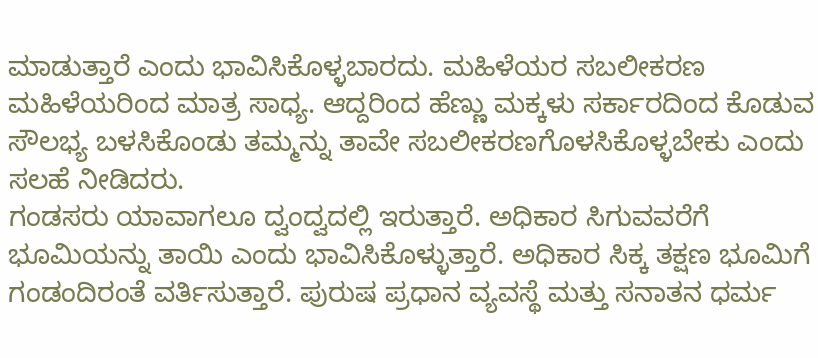ಮಾಡುತ್ತಾರೆ ಎಂದು ಭಾವಿಸಿಕೊಳ್ಳಬಾರದು. ಮಹಿಳೆಯರ ಸಬಲೀಕರಣ ಮಹಿಳೆಯರಿಂದ ಮಾತ್ರ ಸಾಧ್ಯ. ಆದ್ದರಿಂದ ಹೆಣ್ಣು ಮಕ್ಕಳು ಸರ್ಕಾರದಿಂದ ಕೊಡುವ ಸೌಲಭ್ಯ ಬಳಸಿಕೊಂಡು ತಮ್ಮನ್ನು ತಾವೇ ಸಬಲೀಕರಣಗೊಳಸಿಕೊಳ್ಳಬೇಕು ಎಂದು ಸಲಹೆ ನೀಡಿದರು.
ಗಂಡಸರು ಯಾವಾಗಲೂ ದ್ವಂದ್ವದಲ್ಲಿ ಇರುತ್ತಾರೆ. ಅಧಿಕಾರ ಸಿಗುವವರೆಗೆ ಭೂಮಿಯನ್ನು ತಾಯಿ ಎಂದು ಭಾವಿಸಿಕೊಳ್ಳುತ್ತಾರೆ. ಅಧಿಕಾರ ಸಿಕ್ಕ ತಕ್ಷಣ ಭೂಮಿಗೆ ಗಂಡಂದಿರಂತೆ ವರ್ತಿಸುತ್ತಾರೆ. ಪುರುಷ ಪ್ರಧಾನ ವ್ಯವಸ್ಥೆ ಮತ್ತು ಸನಾತನ ಧರ್ಮ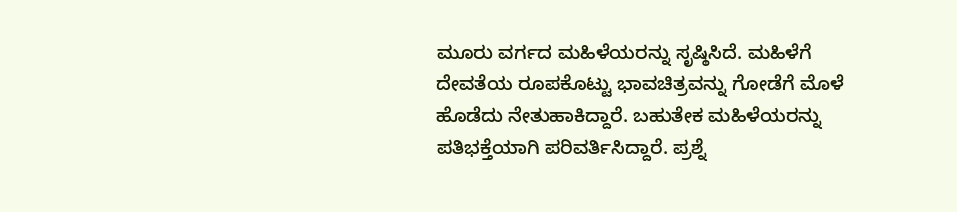ಮೂರು ವರ್ಗದ ಮಹಿಳೆಯರನ್ನು ಸೃಷ್ಠಿಸಿದೆ. ಮಹಿಳೆಗೆ ದೇವತೆಯ ರೂಪಕೊಟ್ಟು ಭಾವಚಿತ್ರವನ್ನು ಗೋಡೆಗೆ ಮೊಳೆ ಹೊಡೆದು ನೇತುಹಾಕಿದ್ದಾರೆ. ಬಹುತೇಕ ಮಹಿಳೆಯರನ್ನು ಪತಿಭಕ್ತೆಯಾಗಿ ಪರಿವರ್ತಿಸಿದ್ದಾರೆ. ಪ್ರಶ್ನೆ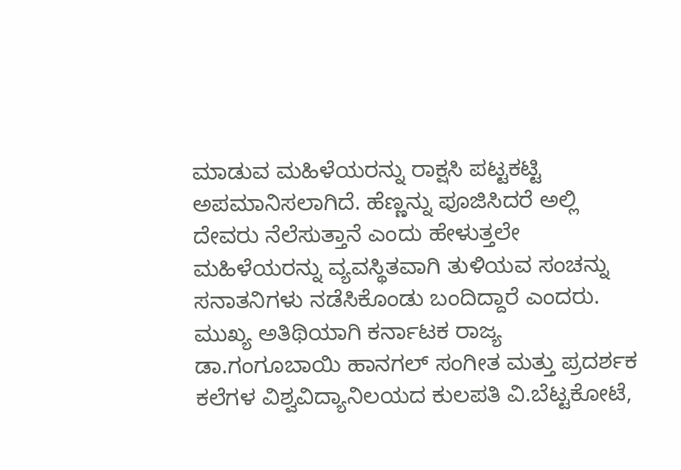ಮಾಡುವ ಮಹಿಳೆಯರನ್ನು ರಾಕ್ಷಸಿ ಪಟ್ಟಕಟ್ಟಿ ಅಪಮಾನಿಸಲಾಗಿದೆ. ಹೆಣ್ಣನ್ನು ಪೂಜಿಸಿದರೆ ಅಲ್ಲಿ ದೇವರು ನೆಲೆಸುತ್ತಾನೆ ಎಂದು ಹೇಳುತ್ತಲೇ ಮಹಿಳೆಯರನ್ನು ವ್ಯವಸ್ಥಿತವಾಗಿ ತುಳಿಯವ ಸಂಚನ್ನು ಸನಾತನಿಗಳು ನಡೆಸಿಕೊಂಡು ಬಂದಿದ್ದಾರೆ ಎಂದರು.
ಮುಖ್ಯ ಅತಿಥಿಯಾಗಿ ಕರ್ನಾಟಕ ರಾಜ್ಯ ಡಾ.ಗಂಗೂಬಾಯಿ ಹಾನಗಲ್ ಸಂಗೀತ ಮತ್ತು ಪ್ರದರ್ಶಕ ಕಲೆಗಳ ವಿಶ್ವವಿದ್ಯಾನಿಲಯದ ಕುಲಪತಿ ವಿ.ಬೆಟ್ಟಕೋಟೆ,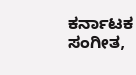ಕರ್ನಾಟಕ ಸಂಗೀತ,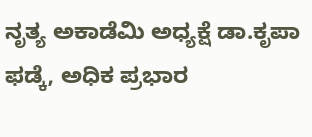ನೃತ್ಯ ಅಕಾಡೆಮಿ ಅಧ್ಯಕ್ಷೆ ಡಾ.ಕೃಪಾ ಫಡ್ಕೆ, ಅಧಿಕ ಪ್ರಭಾರ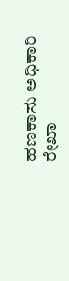ಹಣಕಾಸು ಅಧಿಕಾರಿ ರೇಖಾ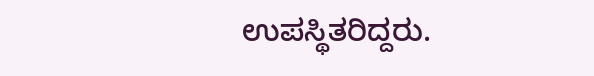ಉಪಸ್ಥಿತರಿದ್ದರು.